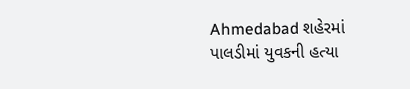Ahmedabad શહેરમાં પાલડીમાં યુવકની હત્યા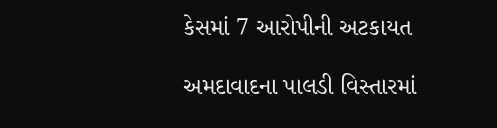કેસમાં 7 આરોપીની અટકાયત

અમદાવાદના પાલડી વિસ્તારમાં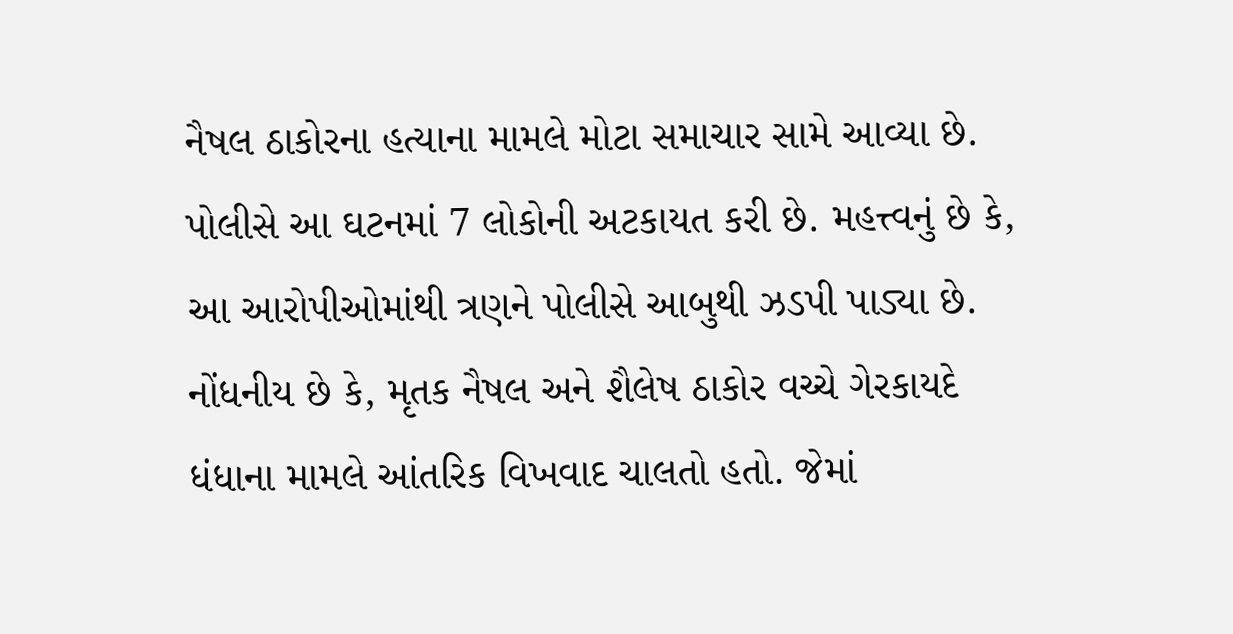નૈષલ ઠાકોરના હત્યાના મામલે મોટા સમાચાર સામે આવ્યા છે. પોલીસે આ ઘટનમાં 7 લોકોની અટકાયત કરી છે. મહત્ત્વનું છે કે, આ આરોપીઓમાંથી ત્રણને પોલીસે આબુથી ઝડપી પાડ્યા છે.
નોંધનીય છે કે, મૃતક નૈષલ અને શૈલેષ ઠાકોર વચ્ચે ગેરકાયદે ધંધાના મામલે આંતરિક વિખવાદ ચાલતો હતો. જેમાં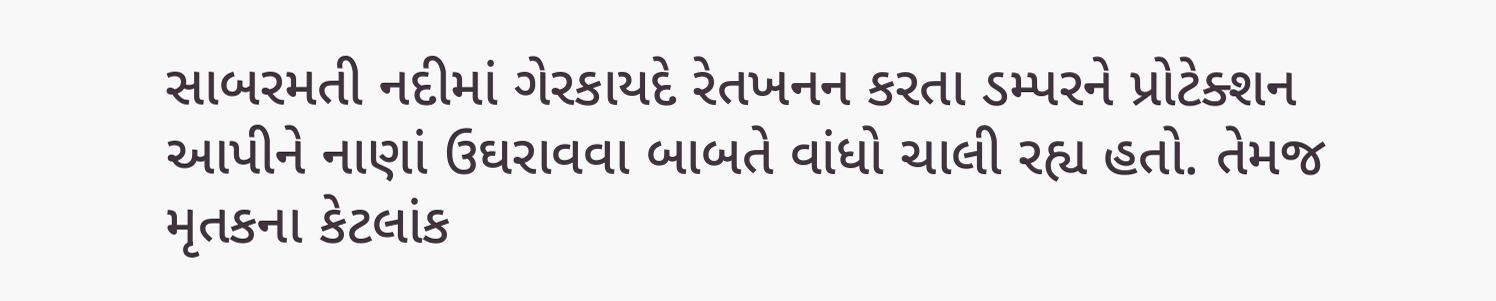સાબરમતી નદીમાં ગેરકાયદે રેતખનન કરતા ડમ્પરને પ્રોટેક્શન આપીને નાણાં ઉઘરાવવા બાબતે વાંધો ચાલી રહ્ય હતો. તેમજ મૃતકના કેટલાંક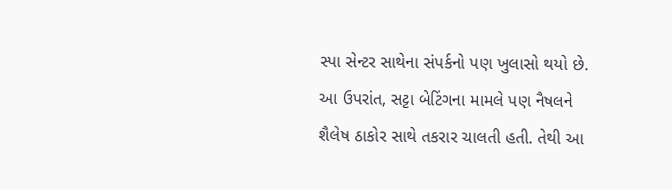સ્પા સેન્ટર સાથેના સંપર્કનો પણ ખુલાસો થયો છે. આ ઉપરાંત, સટ્ટા બેટિંગના મામલે પણ નૈષલને શૈલેષ ઠાકોર સાથે તકરાર ચાલતી હતી. તેથી આ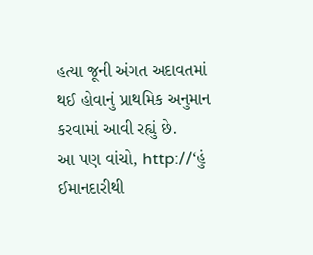હત્યા જૂની અંગત અદાવતમાં થઈ હોવાનું પ્રાથમિક અનુમાન કરવામાં આવી રહ્યું છે.
આ પણ વાંચો, http://‘હું ઈમાનદારીથી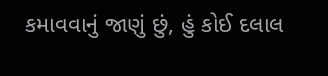કમાવવાનું જાણું છું, હું કોઈ દલાલ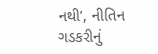નથી’, નીતિન ગડકરીનું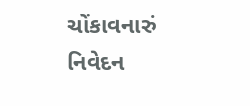ચોંકાવનારું નિવેદન